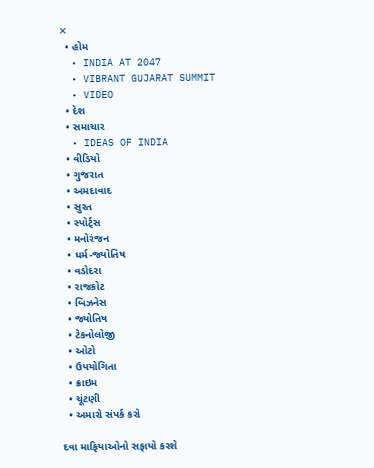✕
  • હોમ
  • INDIA AT 2047
  • VIBRANT GUJARAT SUMMIT
  • VIDEO
  • દેશ
  • સમાચાર
  • IDEAS OF INDIA
  • વીડિયો
  • ગુજરાત
  • અમદાવાદ
  • સુરત
  • સ્પોર્ટ્સ
  • મનોરંજન
  • ધર્મ-જ્યોતિષ
  • વડોદરા
  • રાજકોટ
  • બિઝનેસ
  • જ્યોતિષ
  • ટેકનોલોજી
  • ઓટો
  • ઉપયોગિતા
  • ક્રાઇમ
  • ચૂંટણી
  • અમારો સંપર્ક કરો

દવા માફિયાઓનો સફાયો કરશે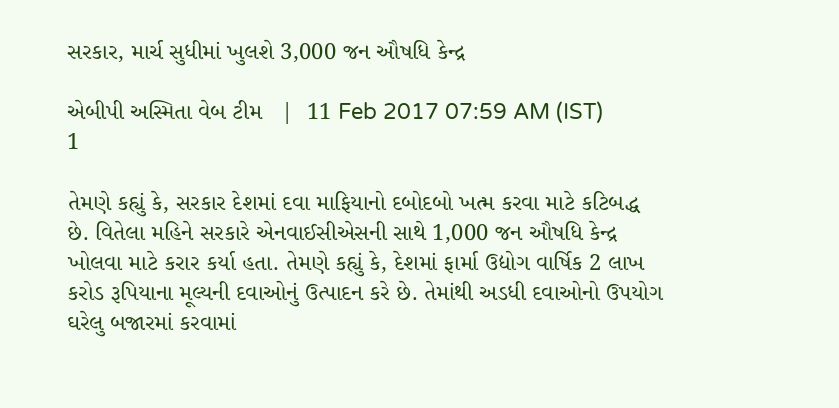સરકાર, માર્ચ સુધીમાં ખુલશે 3,000 જન ઔષધિ કેન્દ્ર

એબીપી અસ્મિતા વેબ ટીમ   |  11 Feb 2017 07:59 AM (IST)
1

તેમણે કહ્યું કે, સરકાર દેશમાં દવા માફિયાનો દબોદબો ખત્મ કરવા માટે કટિબદ્ધ છે. વિતેલા મહિને સરકારે એનવાઈસીએસની સાથે 1,000 જન ઔષધિ કેન્દ્ર ખોલવા માટે કરાર કર્યા હતા. તેમણે કહ્યું કે, દેશમાં ફાર્મા ઉદ્યોગ વાર્ષિક 2 લાખ કરોડ રૂપિયાના મૂલ્યની દવાઓનું ઉત્પાદન કરે છે. તેમાંથી અડધી દવાઓનો ઉપયોગ ઘરેલુ બજારમાં કરવામાં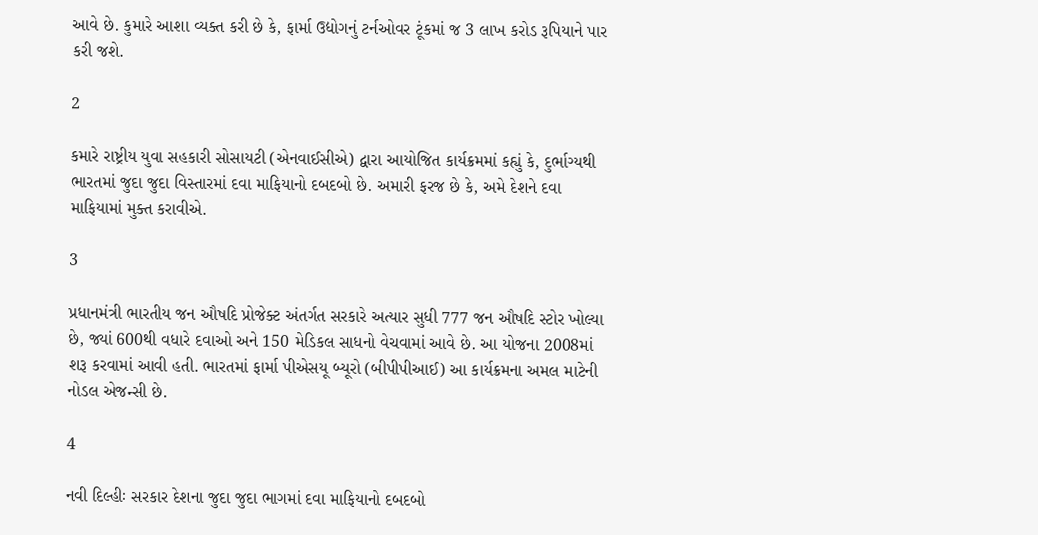આવે છે. કુમારે આશા વ્યક્ત કરી છે કે, ફાર્મા ઉદ્યોગનું ટર્નઓવર ટૂંકમાં જ 3 લાખ કરોડ રૂપિયાને પાર કરી જશે.

2

કમારે રાષ્ટ્રીય યુવા સહકારી સોસાયટી (એનવાઈસીએ) દ્વારા આયોજિત કાર્યક્રમમાં કહ્યું કે, દુર્ભાગ્યથી ભારતમાં જુદા જુદા વિસ્તારમાં દવા માફિયાનો દબદબો છે. અમારી ફરજ છે કે, અમે દેશને દવા માફિયામાં મુક્ત કરાવીએ.

3

પ્રધાનમંત્રી ભારતીય જન ઔષદિ પ્રોજેક્ટ અંતર્ગત સરકારે અત્યાર સુધી 777 જન ઔષદિ સ્ટોર ખોલ્યા છે, જ્યાં 600થી વધારે દવાઓ અને 150 મેડિકલ સાધનો વેચવામાં આવે છે. આ યોજના 2008માં શરૂ કરવામાં આવી હતી. ભારતમાં ફાર્મા પીએસયૂ બ્યૂરો (બીપીપીઆઈ) આ કાર્યક્રમના અમલ માટેની નોડલ એજન્સી છે.

4

નવી દિલ્હીઃ સરકાર દેશના જુદા જુદા ભાગમાં દવા માફિયાનો દબદબો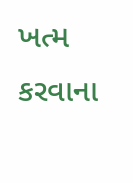ખત્મ કરવાના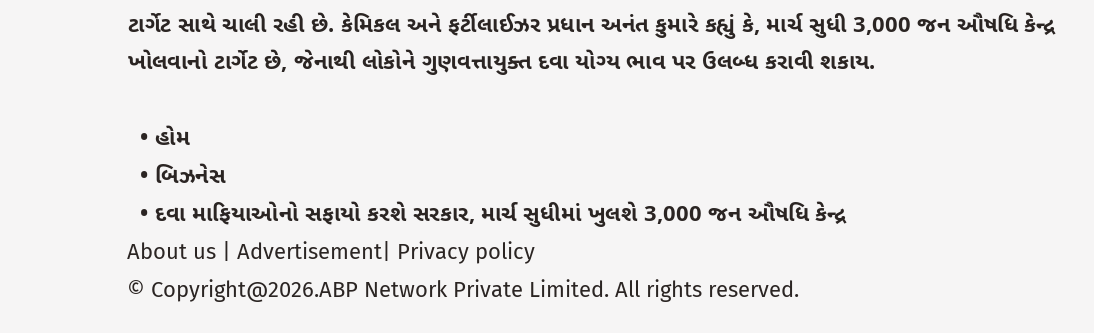ટાર્ગેટ સાથે ચાલી રહી છે. કેમિકલ અને ફર્ટીલાઈઝર પ્રધાન અનંત કુમારે કહ્યું કે, માર્ચ સુધી 3,000 જન ઔષધિ કેન્દ્ર ખોલવાનો ટાર્ગેટ છે, જેનાથી લોકોને ગુણવત્તાયુક્ત દવા યોગ્ય ભાવ પર ઉલબ્ધ કરાવી શકાય.

  • હોમ
  • બિઝનેસ
  • દવા માફિયાઓનો સફાયો કરશે સરકાર, માર્ચ સુધીમાં ખુલશે 3,000 જન ઔષધિ કેન્દ્ર
About us | Advertisement| Privacy policy
© Copyright@2026.ABP Network Private Limited. All rights reserved.